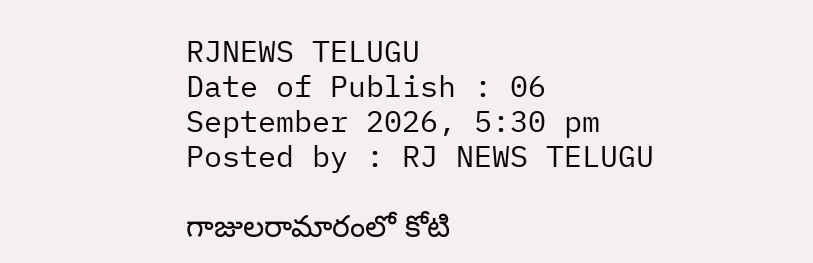RJNEWS TELUGU
Date of Publish : 06 September 2026, 5:30 pm Posted by : RJ NEWS TELUGU

గాజులరామారంలో కోటి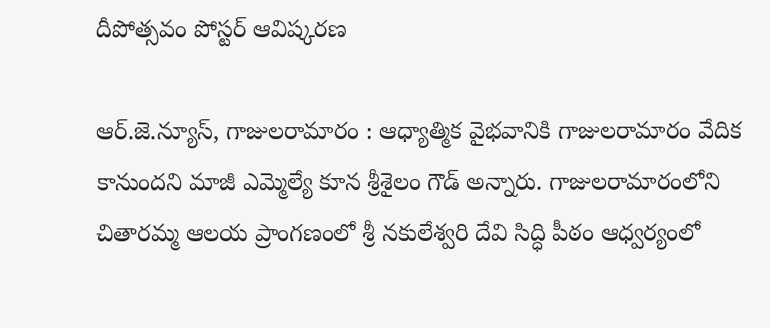దీపోత్సవం పోస్టర్ ఆవిష్కరణ

ఆర్.జె.న్యూస్, గాజులరామారం : ఆధ్యాత్మిక వైభవానికి గాజులరామారం వేదిక కానుందని మాజీ ఎమ్మెల్యే కూన శ్రీశైలం గౌడ్ అన్నారు. గాజులరామారంలోని చితారమ్మ ఆలయ ప్రాంగణంలో శ్రీ నకులేశ్వరి దేవి సిద్ధి పీఠం ఆధ్వర్యంలో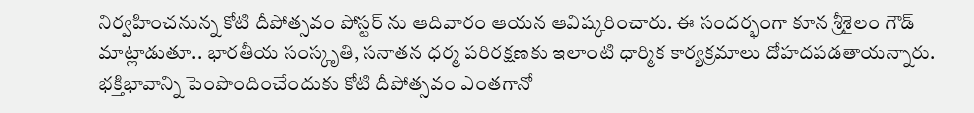నిర్వహించనున్న కోటి దీపోత్సవం పోస్టర్ ను ఆదివారం ఆయన ఆవిష్కరించారు. ఈ సందర్భంగా కూన శ్రీశైలం గౌడ్ మాట్లాడుతూ.. భారతీయ సంస్కృతి, సనాతన ధర్మ పరిరక్షణకు ఇలాంటి ధార్మిక కార్యక్రమాలు దోహదపడతాయన్నారు. భక్తిభావాన్ని పెంపొందించేందుకు కోటి దీపోత్సవం ఎంతగానో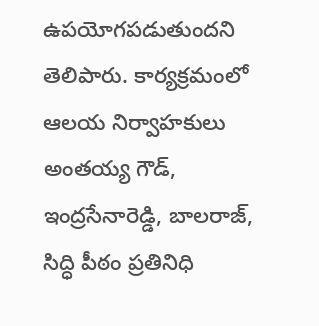ఉపయోగపడుతుందని తెలిపారు. కార్యక్రమంలో ఆలయ నిర్వాహకులు అంతయ్య గౌడ్, ఇంద్రసేనారెడ్డి, బాలరాజ్, సిద్ధి పీఠం ప్రతినిధి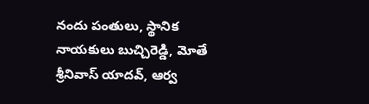నందు పంతులు, స్థానిక నాయకులు బుచ్చిరెడ్డి, మోతే శ్రీనివాస్ యాదవ్, ఆర్వ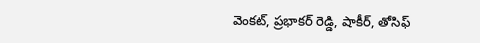వెంకట్, ప్రభాకర్ రెడ్డి, షాకీర్, తోసిఫ్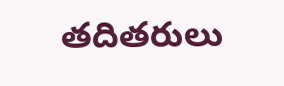తదితరులు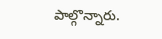పాల్గొన్నారు.